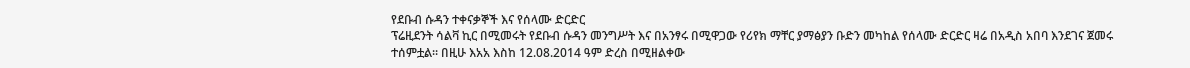የደቡብ ሱዳን ተቀናቃኞች እና የሰላሙ ድርድር
ፕሬዚደንት ሳልቫ ኪር በሚመሩት የደቡብ ሱዳን መንግሥት እና በአንፃሩ በሚዋጋው የሪየክ ማቸር ያማፅያን ቡድን መካከል የሰላሙ ድርድር ዛሬ በአዲስ አበባ እንደገና ጀመሩ ተሰምቷል። በዚሁ እአአ እስከ 12.08.2014 ዓም ድረስ በሚዘልቀው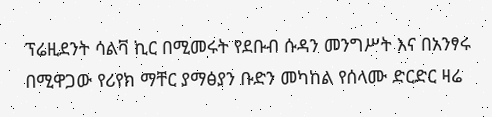ፕሬዚደንት ሳልቫ ኪር በሚመሩት የደቡብ ሱዳን መንግሥት እና በአንፃሩ በሚዋጋው የሪየክ ማቸር ያማፅያን ቡድን መካከል የሰላሙ ድርድር ዛሬ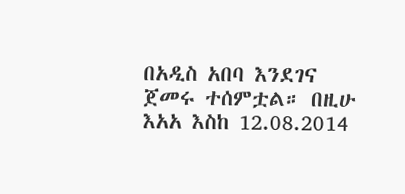በአዲስ አበባ እንደገና ጀመሩ ተሰምቷል። በዚሁ እአአ እስከ 12.08.2014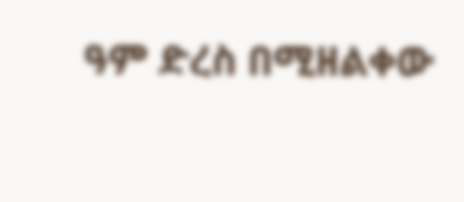ዓም ድረስ በሚዘልቀው